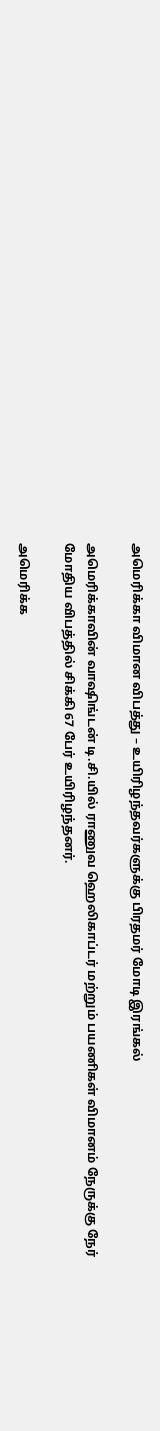அமெரிக்கா விமான விபத்து – உயிரிழந்தவர்களுக்கு பிரதமர் மோடி இரங்கல்

அமெரிக்காவின் வாஷிங்டன் டி.சி.யில் ராணுவ ஹெலிகாப்டர் மற்றும் பயணிகள் விமானம் நேருக்கு நேர் மோதிய விபத்தில் சிக்கி 67 பேர் உயிரிழந்தனர்.

அமெரிக்க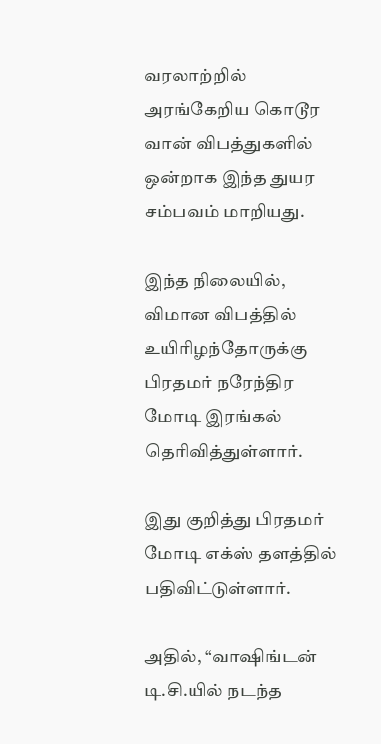வரலாற்றில் அரங்கேறிய கொடூர வான் விபத்துகளில் ஒன்றாக இந்த துயர சம்பவம் மாறியது.

இந்த நிலையில், விமான விபத்தில் உயிரிழந்தோருக்கு பிரதமர் நரேந்திர மோடி இரங்கல் தெரிவித்துள்ளார்.

இது குறித்து பிரதமர் மோடி எக்ஸ் தளத்தில் பதிவிட்டுள்ளார்.

அதில், “வாஷிங்டன் டி.சி.யில் நடந்த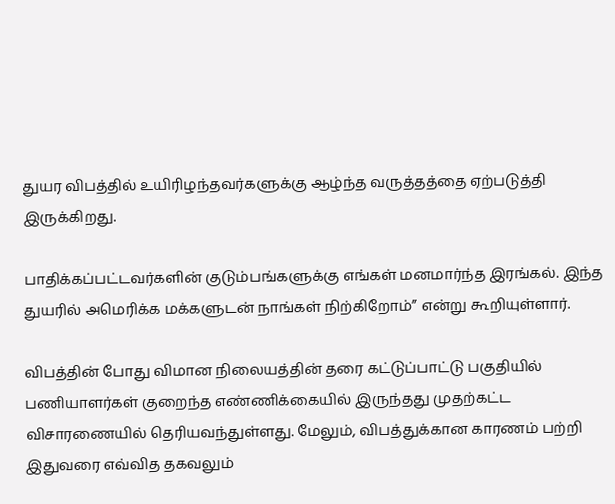துயர விபத்தில் உயிரிழந்தவர்களுக்கு ஆழ்ந்த வருத்தத்தை ஏற்படுத்தி இருக்கிறது.

பாதிக்கப்பட்டவர்களின் குடும்பங்களுக்கு எங்கள் மனமார்ந்த இரங்கல். இந்த துயரில் அமெரிக்க மக்களுடன் நாங்கள் நிற்கிறோம்” என்று கூறியுள்ளார்.

விபத்தின் போது விமான நிலையத்தின் தரை கட்டுப்பாட்டு பகுதியில் பணியாளர்கள் குறைந்த எண்ணிக்கையில் இருந்தது முதற்கட்ட விசாரணையில் தெரியவந்துள்ளது. மேலும், விபத்துக்கான காரணம் பற்றி இதுவரை எவ்வித தகவலும்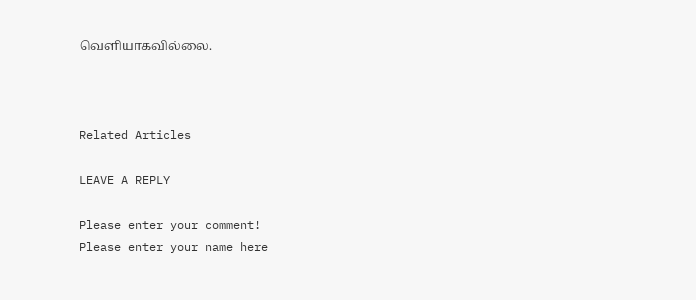வெளியாகவில்லை.



Related Articles

LEAVE A REPLY

Please enter your comment!
Please enter your name here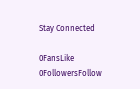Stay Connected

0FansLike
0FollowersFollow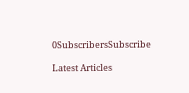0SubscribersSubscribe

Latest Articles